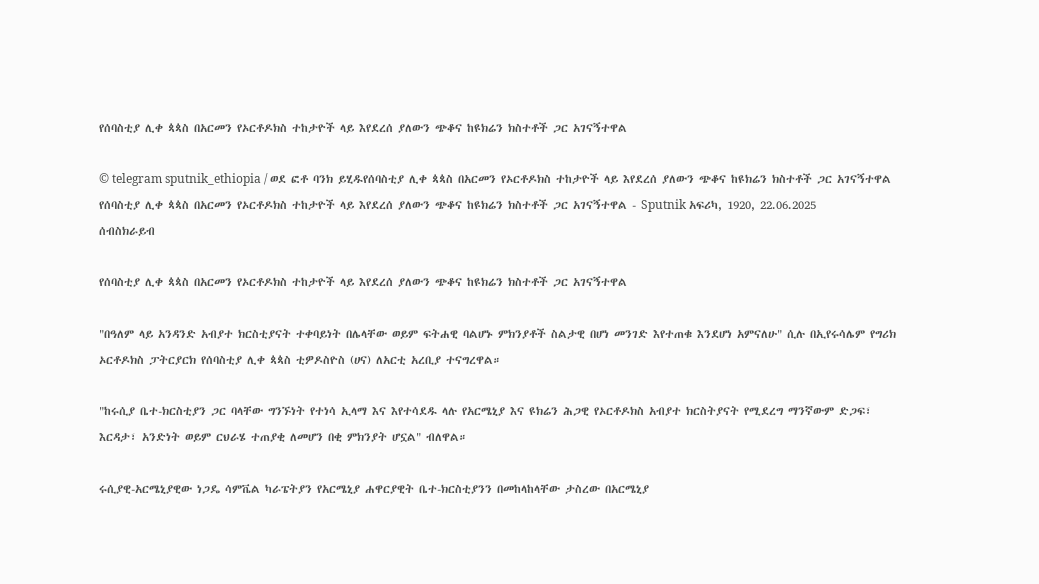የሰባስቲያ ሊቀ ጳጳስ በአርመን የኦርቶዶክስ ተከታዮች ላይ እየደረሰ ያለውን ጭቆና ከዩክሬን ክስተቶች ጋር አገናኝተዋል

© telegram sputnik_ethiopia / ወደ ፎቶ ባንክ ይሂዱየሰባስቲያ ሊቀ ጳጳስ በአርመን የኦርቶዶክስ ተከታዮች ላይ እየደረሰ ያለውን ጭቆና ከዩክሬን ክስተቶች ጋር አገናኝተዋል
የሰባስቲያ ሊቀ ጳጳስ በአርመን የኦርቶዶክስ ተከታዮች ላይ እየደረሰ ያለውን ጭቆና ከዩክሬን ክስተቶች ጋር አገናኝተዋል - Sputnik አፍሪካ, 1920, 22.06.2025
ሰብስክራይብ

የሰባስቲያ ሊቀ ጳጳስ በአርመን የኦርቶዶክስ ተከታዮች ላይ እየደረሰ ያለውን ጭቆና ከዩክሬን ክስተቶች ጋር አገናኝተዋል

"በዓለም ላይ አንዳንድ አብያተ ክርስቲያናት ተቀባይነት በሌላቸው ወይም ፍትሐዊ ባልሆኑ ምክንያቶች ስልታዊ በሆነ መንገድ እየተጠቁ እንደሆነ አምናለሁ" ሲሉ በኢየሩሳሌም የግሪክ ኦርቶዶክስ ፓትርያርክ የሰባስቲያ ሊቀ ጳጳስ ቲዎዶስዮስ (ሀና) ለአርቲ አረቢያ ተናግረዋል።

"ከሩሲያ ቤተ-ክርስቲያን ጋር ባላቸው ግንኙነት የተነሳ ኢላማ እና እየተሳደዱ ላሉ የአርሜኒያ እና ዩክሬን ሕጋዊ የኦርቶዶክስ አብያተ ክርስትያናት የሚደረግ ማንኛውም ድጋፍ፣ እርዳታ፣ አንድነት ወይም ርህራሄ ተጠያቂ ለመሆን በቂ ምክንያት ሆኗል" ብለዋል።

ሩሲያዊ-አርሜኒያዊው ነጋዴ ሳምቬል ካራፔትያን የአርሜኒያ ሐዋርያዊት ቤተ-ክርስቲያንን በመከላከላቸው ታስረው በአርሜኒያ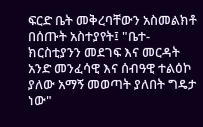ፍርድ ቤት መቅረባቸውን አስመልክቶ በሰጡት አስተያየት፤ "ቤተ-ክርስቲያንን መደገፍ እና መርዳት አንድ መንፈሳዊ እና ሰብዓዊ ተልዕኮ ያለው አማኝ መወጣት ያለበት ግዴታ ነው"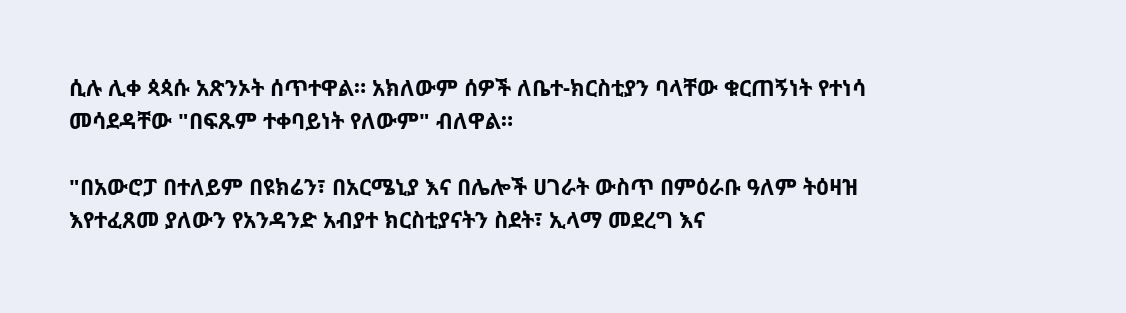ሲሉ ሊቀ ጳጳሱ አጽንኦት ሰጥተዋል። አክለውም ሰዎች ለቤተ-ክርስቲያን ባላቸው ቁርጠኝነት የተነሳ መሳደዳቸው "በፍጹም ተቀባይነት የለውም" ብለዋል።

"በአውሮፓ በተለይም በዩክሬን፣ በአርሜኒያ እና በሌሎች ሀገራት ውስጥ በምዕራቡ ዓለም ትዕዛዝ እየተፈጸመ ያለውን የአንዳንድ አብያተ ክርስቲያናትን ስደት፣ ኢላማ መደረግ እና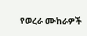የወረራ ሙከራዎች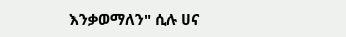እንቃወማለን" ሲሉ ሀና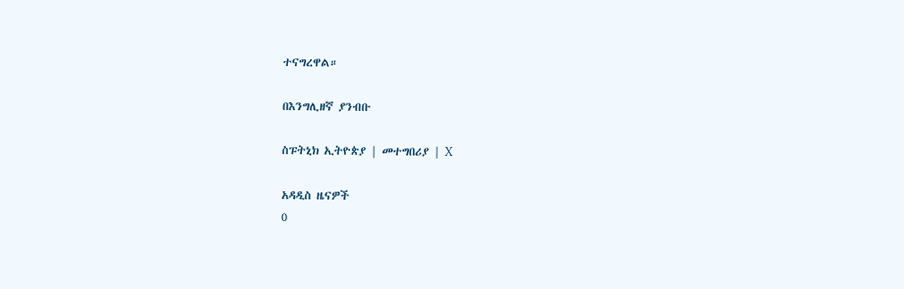ተናግረዋል።

በእንግሊዘኛ ያንብቡ

ስፑትኒክ ኢትዮጵያ | መተግበሪያ | X

አዳዲስ ዜናዎች
0